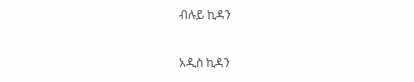ብሉይ ኪዳን

አዲስ ኪዳን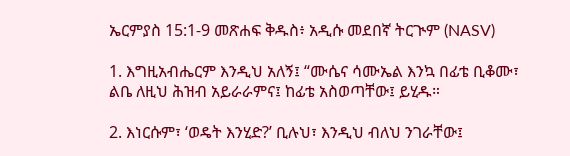ኤርምያስ 15:1-9 መጽሐፍ ቅዱስ፥ አዲሱ መደበኛ ትርጒም (NASV)

1. እግዚአብሔርም እንዲህ አለኝ፤ “ሙሴና ሳሙኤል እንኳ በፊቴ ቢቆሙ፣ ልቤ ለዚህ ሕዝብ አይራራምና፤ ከፊቴ አስወጣቸው፤ ይሂዱ።

2. እነርሱም፣ ‘ወዴት እንሂድ?’ ቢሉህ፣ እንዲህ ብለህ ንገራቸው፤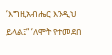‘እግዚአብሔር እንዲህ ይላል፤“ ‘ለሞት የተመደበ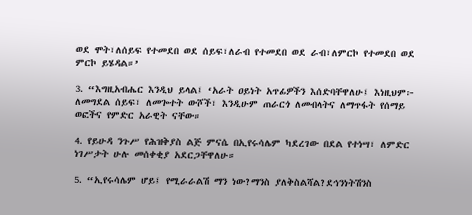ወደ ሞት፣ለሰይፍ የተመደበ ወደ ሰይፍ፣ለራብ የተመደበ ወደ ራብ፣ለምርኮ የተመደበ ወደ ምርኮ ይሄዳል።’

3. “እግዚአብሔር እንዲህ ይላል፤ ‘አራት ዐይነት አጥፊዎችን እሰድባቸዋለሁ፤ እነዚህም፦ ለመግደል ሰይፍ፣ ለመጐተት ውሾች፣ እንዲሁም ጠራርጎ ለመብላትና ለማጥፋት የሰማይ ወፎችና የምድር አራዊት ናቸው።

4. የይሁዳ ንጉሥ የሕዝቅያስ ልጅ ምናሴ በኢየሩሳሌም ካደረገው በደል የተነሣ፣ ለምድር ነገሥታት ሁሉ መሰቀቂያ አደርጋቸዋለሁ።

5. “ኢየሩሳሌም ሆይ፤ የሚራራልሽ ማን ነው?ማንስ ያለቅስልሻል?ደኅንነትሽንስ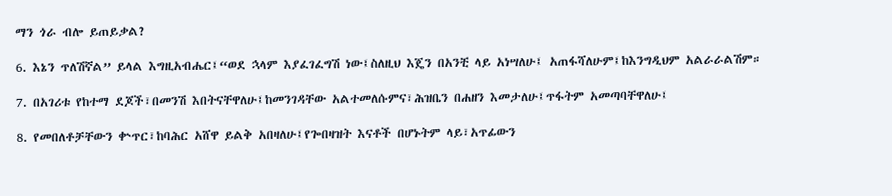ማን ጎራ ብሎ ይጠይቃል?

6. እኔን ጥለሽኛል” ይላል እግዚአብሔር፤“ወደ ኋላም እያፈገፈግሽ ነው፤ስለዚህ እጄን በአንቺ ላይ አነሣለሁ፤ አጠፋሻለሁም፤ከእንግዲህም አልራራልሽም።

7. በአገሪቱ የከተማ ደጆች፣በመንሽ እበትናቸዋለሁ፤ከመንገዳቸው አልተመለሱምና፣ሕዝቤን በሐዘን እመታለሁ፤ጥፋትም አመጣባቸዋለሁ፤

8. የመበለቶቻቸውን ቍጥር፣ከባሕር አሸዋ ይልቅ አበዛለሁ፤የጐበዛዝት እናቶች በሆኑትም ላይ፣አጥፊውን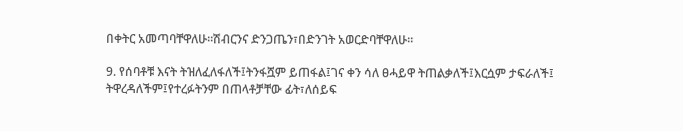በቀትር አመጣባቸዋለሁ።ሽብርንና ድንጋጤን፣በድንገት አወርድባቸዋለሁ።

9. የሰባቶቹ እናት ትዝለፈለፋለች፤ትንፋሿም ይጠፋል፤ገና ቀን ሳለ ፀሓይዋ ትጠልቃለች፤እርሷም ታፍራለች፤ ትዋረዳለችም፤የተረፉትንም በጠላቶቻቸው ፊት፣ለሰይፍ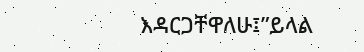እዳርጋቸዋለሁ፤”ይላል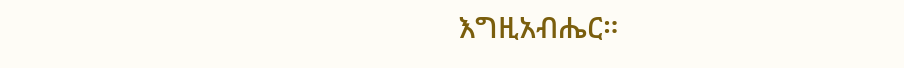እግዚአብሔር።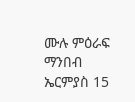ሙሉ ምዕራፍ ማንበብ ኤርምያስ 15